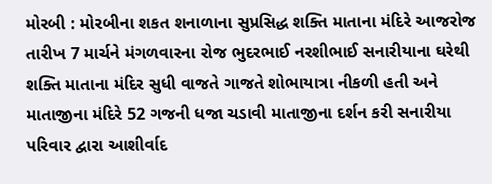મોરબી : મોરબીના શકત શનાળાના સુપ્રસિદ્ધ શક્તિ માતાના મંદિરે આજરોજ તારીખ 7 માર્ચને મંગળવારના રોજ ભુદરભાઈ નરશીભાઈ સનારીયાના ઘરેથી શક્તિ માતાના મંદિર સુધી વાજતે ગાજતે શોભાયાત્રા નીકળી હતી અને માતાજીના મંદિરે 52 ગજની ધજા ચડાવી માતાજીના દર્શન કરી સનારીયા પરિવાર દ્વારા આશીર્વાદ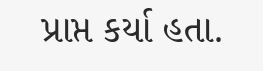પ્રાપ્ત કર્યા હતા.